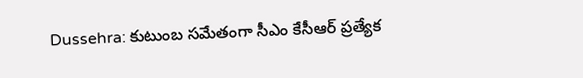Dussehra: కుటుంబ సమేతంగా సీఎం కేసీఆర్‌ ప్రత్యేక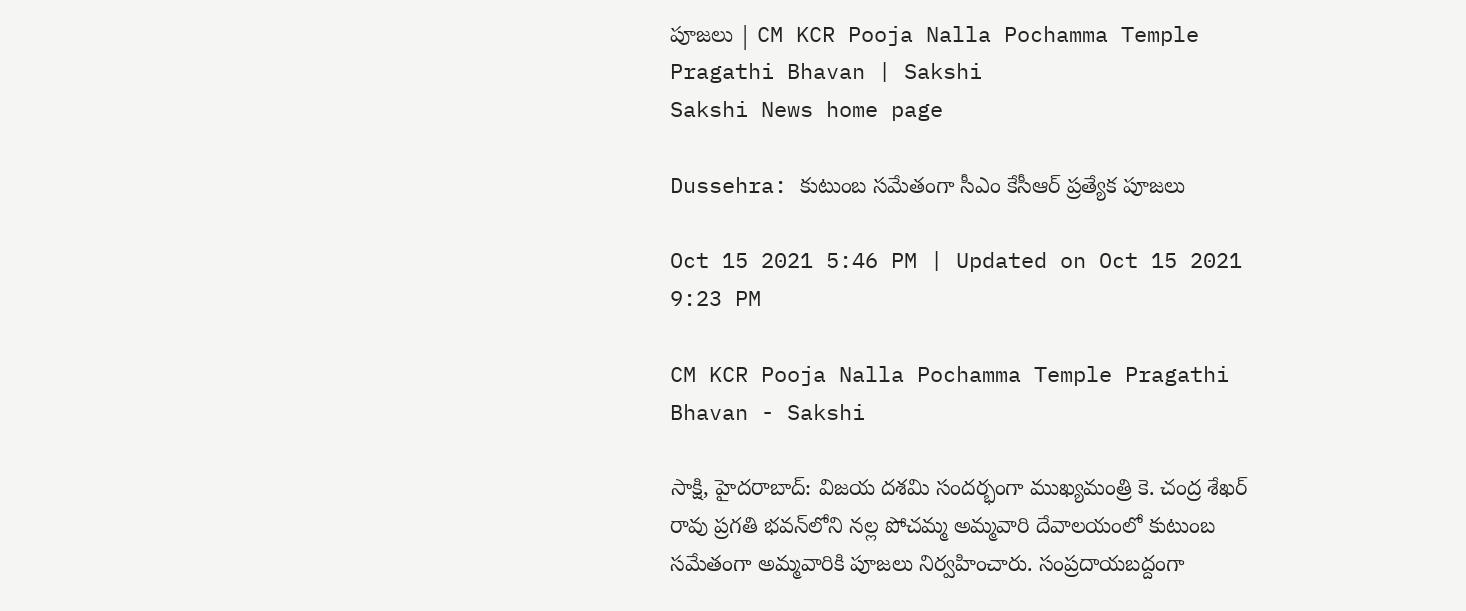పూజలు | CM KCR Pooja Nalla Pochamma Temple Pragathi Bhavan | Sakshi
Sakshi News home page

Dussehra: కుటుంబ సమేతంగా సీఎం కేసీఆర్‌ ప్రత్యేక పూజలు

Oct 15 2021 5:46 PM | Updated on Oct 15 2021 9:23 PM

CM KCR Pooja Nalla Pochamma Temple Pragathi Bhavan - Sakshi

సాక్షి, హైదరాబాద్‌: విజయ దశమి సందర్భంగా ముఖ్యమంత్రి కె. చంద్ర శేఖర్ రావు ప్రగతి భవన్‌లోని నల్ల పోచమ్మ అమ్మవారి దేవాలయంలో కుటుంబ సమేతంగా అమ్మవారికి పూజలు నిర్వహించారు. సంప్రదాయబద్దంగా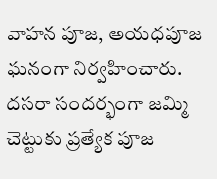వాహన పూజ, అయధపూజ ఘనంగా నిర్వహించారు. దసరా సందర్భంగా జమ్మి చెట్టుకు ప్రత్యేక పూజ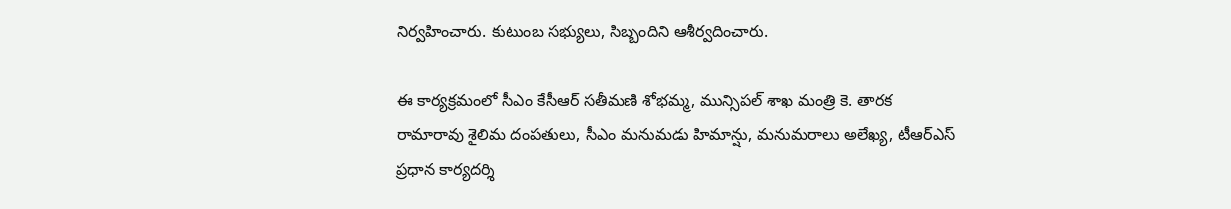నిర్వహించారు. కుటుంబ సభ్యులు, సిబ్బందిని ఆశీర్వదించారు.

ఈ కార్యక్రమంలో సీఎం కేసీఆర్ సతీమణి శోభమ్మ, మున్సిపల్ శాఖ మంత్రి కె. తారక రామారావు శైలిమ దంపతులు, సీఎం మనుమడు హిమాన్షు, మనుమరాలు అలేఖ్య, టీఆర్ఎస్ ప్రధాన కార్యదర్శి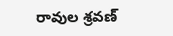రావుల శ్రవణ్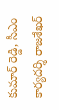కుమార్ రెడ్డి, సీఎం కార్యదర్శి రాజశేఖర్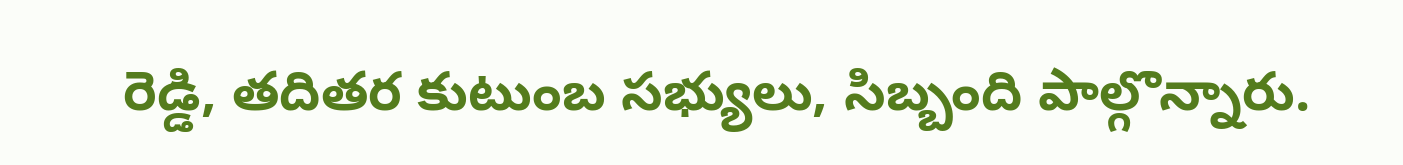రెడ్డి, తదితర కుటుంబ సభ్యులు, సిబ్బంది పాల్గొన్నారు.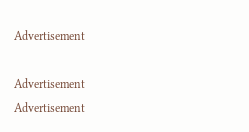Advertisement

Advertisement
Advertisement